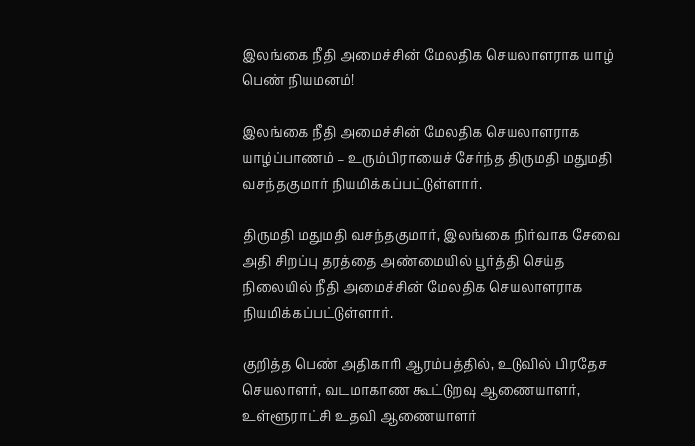இலங்கை நீதி அமைச்சின் மேலதிக செயலாளராக யாழ் பெண் நியமனம்!

இலங்கை நீதி அமைச்சின் மேலதிக செயலாளராக யாழ்ப்பாணம் – உரும்பிராயைச் சேர்ந்த திருமதி மதுமதி வசந்தகுமார் நியமிக்கப்பட்டுள்ளார்.

திருமதி மதுமதி வசந்தகுமார், இலங்கை நிர்வாக சேவை அதி சிறப்பு தரத்தை அண்மையில் பூர்த்தி செய்த நிலையில் நீதி அமைச்சின் மேலதிக செயலாளராக நியமிக்கப்பட்டுள்ளார்.

குறித்த பெண் அதிகாரி ஆரம்பத்தில், உடுவில் பிரதேச செயலாளர், வடமாகாண கூட்டுறவு ஆணையாளர், உள்ளூராட்சி உதவி ஆணையாளர்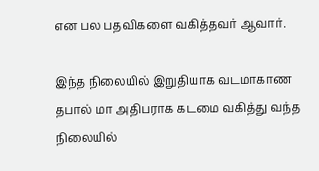என பல பதவிகளை வகித்தவர் ஆவார்.

இந்த நிலையில் இறுதியாக வடமாகாண தபால் மா அதிபராக கடமை வகித்து வந்த நிலையில்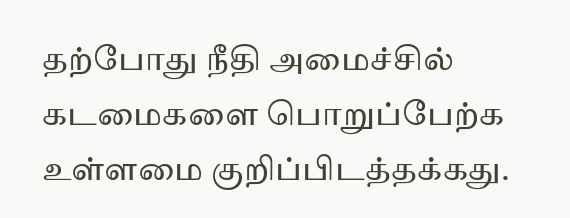தற்போது நீதி அமைச்சில் கடமைகளை பொறுப்பேற்க உள்ளமை குறிப்பிடத்தக்கது.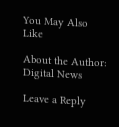You May Also Like

About the Author: Digital News

Leave a Reply